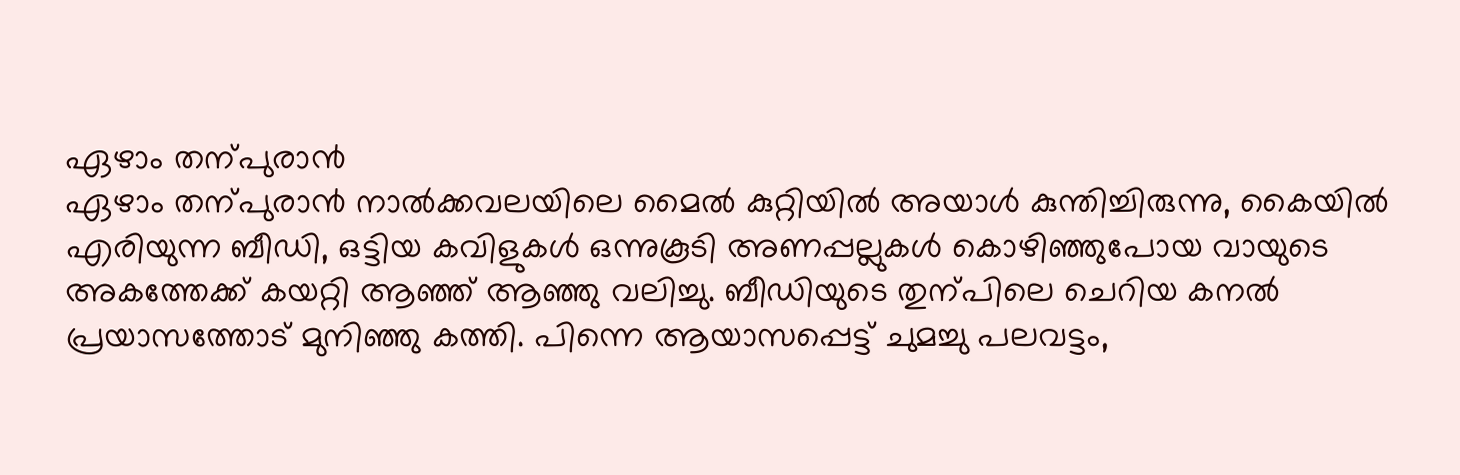ഏഴാം തന്പുരാ൯
ഏഴാം തന്പുരാ൯ നാൽക്കവലയിലെ മൈൽ കുറ്റിയിൽ അയാൾ കുന്തിച്ചിരുന്നു, കൈയിൽ എരിയുന്ന ബീഡി, ഒട്ടിയ കവിളുകൾ ഒന്നുകൂടി അണപ്പല്ലുകൾ കൊഴിഞ്ഞുപോയ വായുടെ അകത്തേക്ക് കയറ്റി ആഞ്ഞ് ആഞ്ഞു വലിച്ചു. ബീഡിയുടെ തുന്പിലെ ചെറിയ കനൽ പ്രയാസത്തോട് മുനിഞ്ഞു കത്തി. പിന്നെ ആയാസപ്പെട്ട് ചുമച്ചു പലവട്ടം,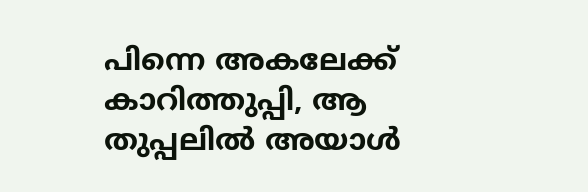പിന്നെ അകലേക്ക് കാറിത്തുപ്പി, ആ തുപ്പലിൽ അയാൾ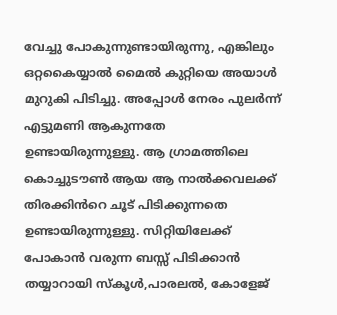വേച്ചു പോകുന്നുണ്ടായിരുന്നു, എങ്കിലും ഒറ്റകൈയ്യാൽ മൈൽ കുറ്റിയെ അയാൾ മുറുകി പിടിച്ചു. അപ്പോൾ നേരം പുലർന്ന് എട്ടുമണി ആകുന്നതേ ഉണ്ടായിരുന്നുള്ളു. ആ ഗ്രാമത്തിലെ കൊച്ചുടൗൺ ആയ ആ നാൽക്കവലക്ക് തിരക്കിൻറെ ചൂട് പിടിക്കുന്നതെ ഉണ്ടായിരുന്നുള്ളു. സിറ്റിയിലേക്ക് പോകാൻ വരുന്ന ബസ്സ് പിടിക്കാൻ തയ്യാറായി സ്കൂൾ,പാരലൽ, കോളേജ്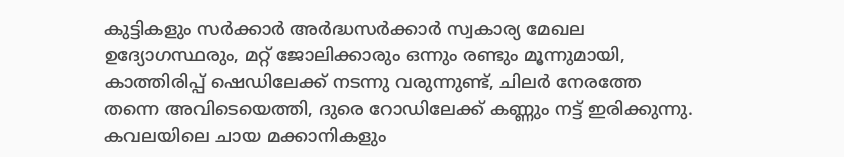കുട്ടികളും സർക്കാർ അർദ്ധസർക്കാർ സ്വകാര്യ മേഖല ഉദ്യോഗസ്ഥരും, മറ്റ് ജോലിക്കാരും ഒന്നും രണ്ടും മൂന്നുമായി, കാത്തിരിപ്പ് ഷെഡിലേക്ക് നടന്നു വരുന്നുണ്ട്, ചിലർ നേരത്തേ തന്നെ അവിടെയെത്തി, ദുരെ റോഡിലേക്ക് കണ്ണും നട്ട് ഇരിക്കുന്നു. കവലയിലെ ചായ മക്കാനികളും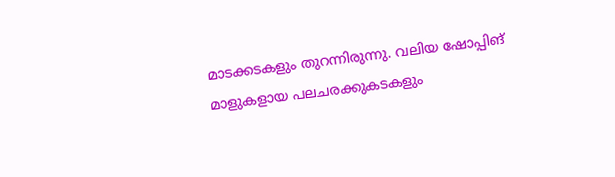മാടക്കടകളും തുറന്നിരുന്നു. വലിയ ഷോപ്പിങ് മാളുകളായ പലചരക്കുകടകളും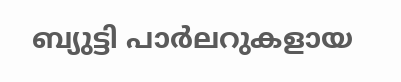ബ്യുട്ടി പാർലറുകളായ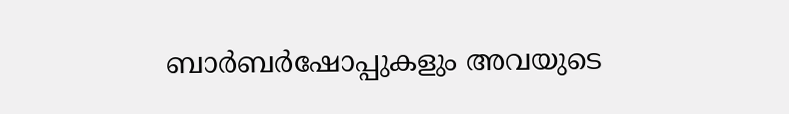ബാർബർഷോപ്പുകളും അവയുടെ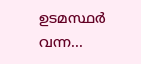ഉടമസ്ഥർ വന്ന...